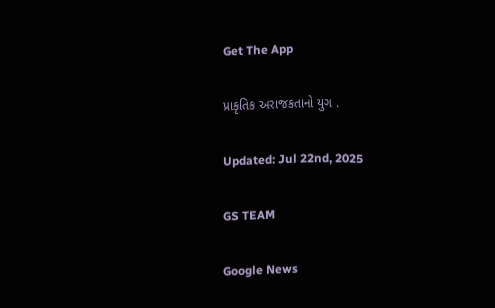Get The App

પ્રાકૃતિક અરાજકતાનો યુગ .

Updated: Jul 22nd, 2025

GS TEAM

Google News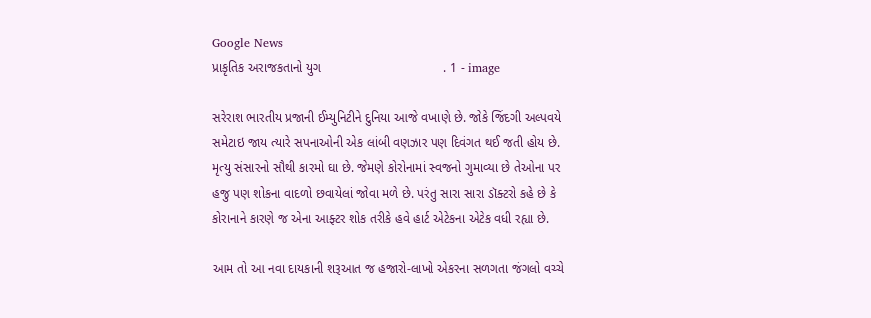Google News
પ્રાકૃતિક અરાજકતાનો યુગ                                  . 1 - image

સરેરાશ ભારતીય પ્રજાની ઈમ્યુનિટીને દુનિયા આજે વખાણે છે. જોકે જિંદગી અલ્પવયે સમેટાઇ જાય ત્યારે સપનાઓની એક લાંબી વણઝાર પણ દિવંગત થઈ જતી હોય છે. મૃત્યુ સંસારનો સૌથી કારમો ઘા છે. જેમણે કોરોનામાં સ્વજનો ગુમાવ્યા છે તેઓના પર હજુ પણ શોકના વાદળો છવાયેલાં જોવા મળે છે. પરંતુ સારા સારા ડૉક્ટરો કહે છે કે કોરાનાને કારણે જ એના આફ્ટર શોક તરીકે હવે હાર્ટ એટેકના એટેક વધી રહ્યા છે.

આમ તો આ નવા દાયકાની શરૂઆત જ હજારો-લાખો એકરના સળગતા જંગલો વચ્ચે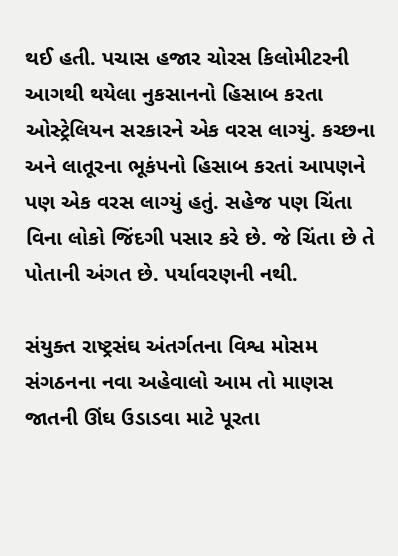થઈ હતી. પચાસ હજાર ચોરસ કિલોમીટરની આગથી થયેલા નુકસાનનો હિસાબ કરતા ઓસ્ટ્રેલિયન સરકારને એક વરસ લાગ્યું. કચ્છના અને લાતૂરના ભૂકંપનો હિસાબ કરતાં આપણને પણ એક વરસ લાગ્યું હતું. સહેજ પણ ચિંતા વિના લોકો જિંદગી પસાર કરે છે. જે ચિંતા છે તે પોતાની અંગત છે. પર્યાવરણની નથી.

સંયુક્ત રાષ્ટ્રસંઘ અંતર્ગતના વિશ્વ મોસમ સંગઠનના નવા અહેવાલો આમ તો માણસ જાતની ઊંઘ ઉડાડવા માટે પૂરતા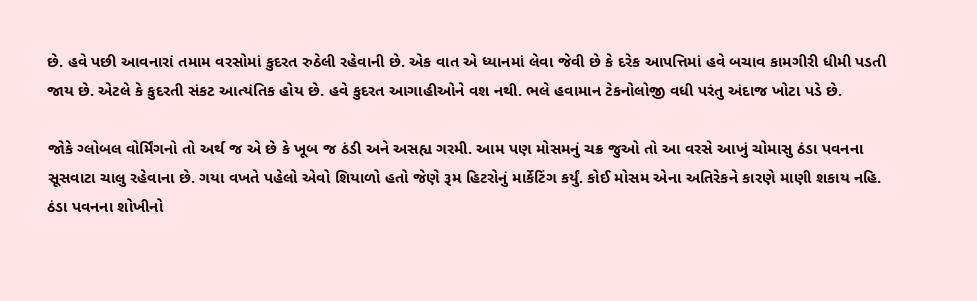છે. હવે પછી આવનારાં તમામ વરસોમાં કુદરત રુઠેલી રહેવાની છે. એક વાત એ ધ્યાનમાં લેવા જેવી છે કે દરેક આપત્તિમાં હવે બચાવ કામગીરી ધીમી પડતી જાય છે. એટલે કે કુદરતી સંકટ આત્યંતિક હોય છે. હવે કુદરત આગાહીઓને વશ નથી. ભલે હવામાન ટેકનોલોજી વધી પરંતુ અંદાજ ખોટા પડે છે.

જોકે ગ્લોબલ વોર્મિંગનો તો અર્થ જ એ છે કે ખૂબ જ ઠંડી અને અસહ્ય ગરમી. આમ પણ મોસમનું ચક્ર જુઓ તો આ વરસે આખું ચોમાસુ ઠંડા પવનના સૂસવાટા ચાલુ રહેવાના છે. ગયા વખતે પહેલો એવો શિયાળો હતો જેણે રૂમ હિટરોનું માર્કેટિંગ કર્યું. કોઈ મોસમ એના અતિરેકને કારણે માણી શકાય નહિ. ઠંડા પવનના શોખીનો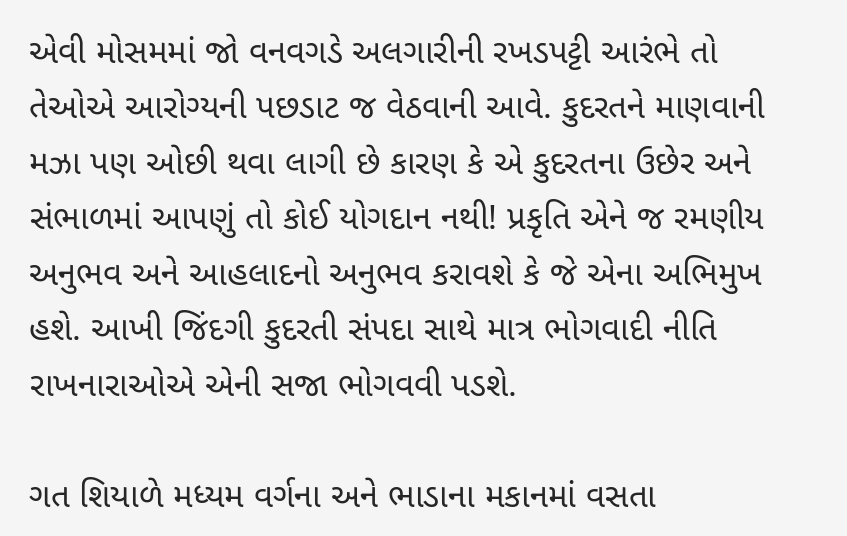એવી મોસમમાં જો વનવગડે અલગારીની રખડપટ્ટી આરંભે તો તેઓએ આરોગ્યની પછડાટ જ વેઠવાની આવે. કુદરતને માણવાની મઝા પણ ઓછી થવા લાગી છે કારણ કે એ કુદરતના ઉછેર અને સંભાળમાં આપણું તો કોઈ યોગદાન નથી! પ્રકૃતિ એને જ રમણીય અનુભવ અને આહલાદનો અનુભવ કરાવશે કે જે એના અભિમુખ હશે. આખી જિંદગી કુદરતી સંપદા સાથે માત્ર ભોગવાદી નીતિ રાખનારાઓએ એની સજા ભોગવવી પડશે.

ગત શિયાળે મધ્યમ વર્ગના અને ભાડાના મકાનમાં વસતા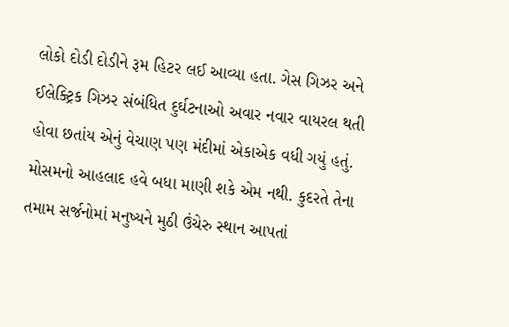લોકો દોડી દોડીને રૂમ હિટર લઈ આવ્યા હતા. ગેસ ગિઝર અને ઈલેક્ટ્રિક ગિઝર સંબંધિત દુર્ઘટનાઓ અવાર નવાર વાયરલ થતી હોવા છતાંય એનું વેચાણ પણ મંદીમાં એકાએક વધી ગયું હતું. મોસમનો આહલાદ હવે બધા માણી શકે એમ નથી. કુદરતે તેના તમામ સર્જનોમાં મનુષ્યને મુઠી ઉંચેરુ સ્થાન આપતાં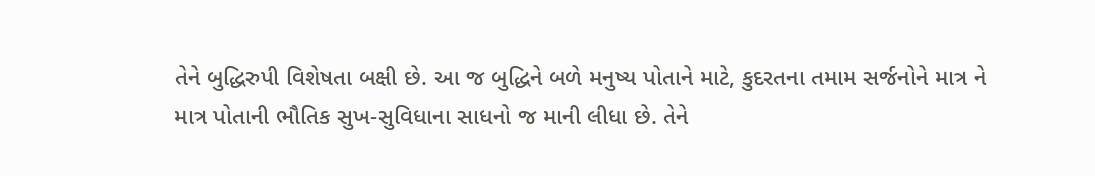તેને બુદ્ધિરુપી વિશેષતા બક્ષી છે. આ જ બુદ્ધિને બળે મનુષ્ય પોતાને માટે, કુદરતના તમામ સર્જનોને માત્ર ને માત્ર પોતાની ભૌતિક સુખ-સુવિધાના સાધનો જ માની લીધા છે. તેને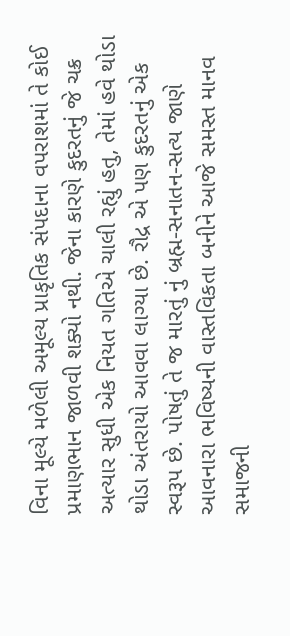વિના મૂલ્યે મળેલી અમૂલ્ય પ્રાકૃતિક સંપદાના વપરાશમાં તે કોઈ પ્રમાણભાન જાળવી શક્યો નથી. જેના કારણે કુદરતનું જે ચક્ર અત્યાર સુધી એક નિયત ગતિએ ચાલી રહ્યું હતુ, તેમાં હવે થોડા થોડા અંતરાયો આવવા લાગ્યા છે. રૌદ્ર એ પણ કુદરતનું એક સ્વરૂપ છે. પોષતું તે જ મારતું નું બ્રહ્મ-સનાતન-સત્ય જાણે આવનારા ભવિષ્યની વાસ્તવિકતા બનીને આજે સમસ્ત માનવ સમાજની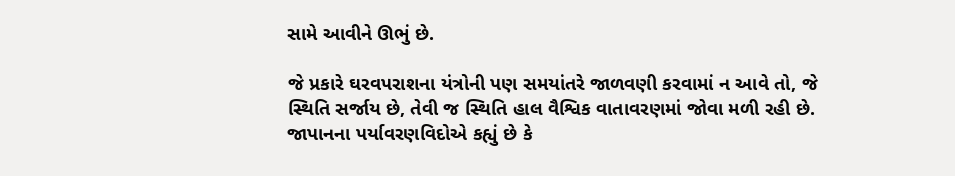સામે આવીને ઊભું છે.

જે પ્રકારે ઘરવપરાશના યંત્રોની પણ સમયાંતરે જાળવણી કરવામાં ન આવે તો, જે સ્થિતિ સર્જાય છે, તેવી જ સ્થિતિ હાલ વૈશ્વિક વાતાવરણમાં જોવા મળી રહી છે. જાપાનના પર્યાવરણવિદોએ કહ્યું છે કે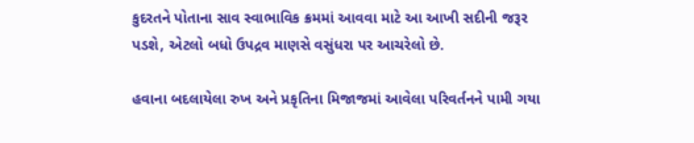કુદરતને પોતાના સાવ સ્વાભાવિક ક્રમમાં આવવા માટે આ આખી સદીની જરૂર પડશે, એટલો બધો ઉપદ્રવ માણસે વસુંધરા પર આચરેલો છે.

હવાના બદલાયેલા રુખ અને પ્રકૃતિના મિજાજમાં આવેલા પરિવર્તનને પામી ગયા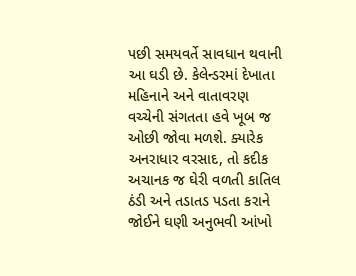પછી સમયવર્તે સાવધાન થવાની આ ઘડી છે. કેલેન્ડરમાં દેખાતા મહિનાને અને વાતાવરણ વચ્ચેની સંગતતા હવે ખૂબ જ ઓછી જોવા મળશે. ક્યારેક અનરાધાર વરસાદ, તો કદીક અચાનક જ ઘેરી વળતી કાતિલ ઠંડી અને તડાતડ પડતા કરાને જોઈને ઘણી અનુભવી આંખો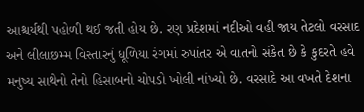આશ્ચર્યથી પહોળી થઈ જતી હોય છે. રણ પ્રદેશમાં નદીઓ વહી જાય તેટલો વરસાદ અને લીલાછમ્મ વિસ્તારનું ધૂળિયા રંગમાં રુપાંતર એ વાતનો સંકેત છે કે કુદરતે હવે મનુષ્ય સાથેનો તેનો હિસાબનો ચોપડો ખોલી નાંખ્યો છે. વરસાદે આ વખતે દેશના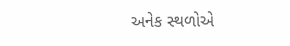અનેક સ્થળોએ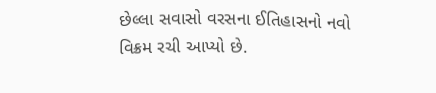છેલ્લા સવાસો વરસના ઈતિહાસનો નવો વિક્રમ રચી આપ્યો છે.